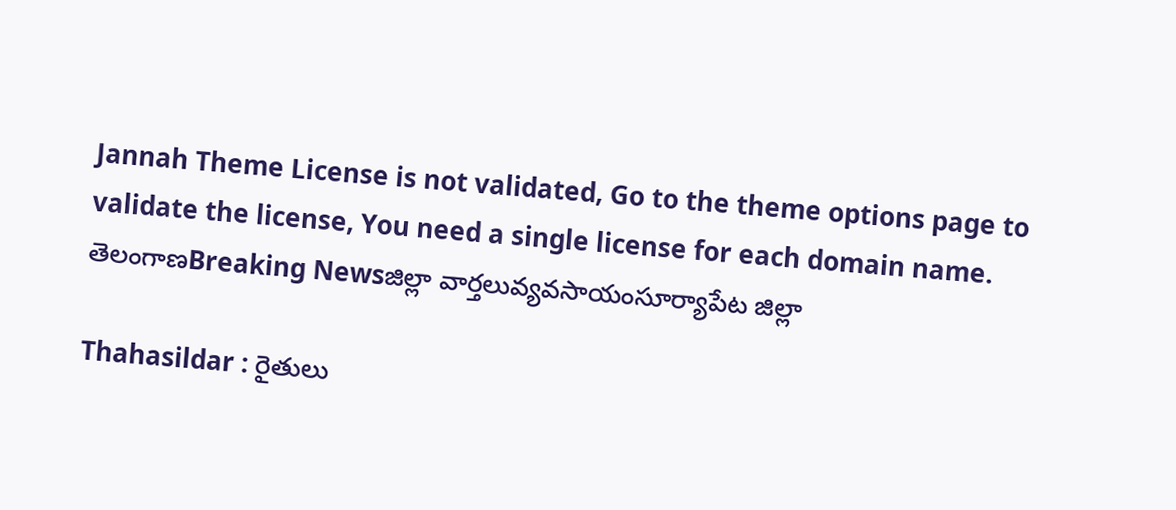Jannah Theme License is not validated, Go to the theme options page to validate the license, You need a single license for each domain name.
తెలంగాణBreaking Newsజిల్లా వార్తలువ్యవసాయంసూర్యాపేట జిల్లా

Thahasildar : రైతులు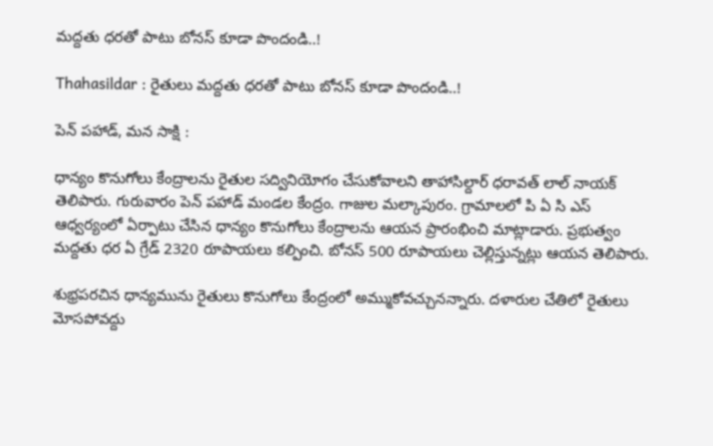మద్దతు ధరతో పాటు బోనస్ కూడా పొందండి..!

Thahasildar : రైతులు మద్దతు ధరతో పాటు బోనస్ కూడా పొందండి..!

పెన్ పహాడ్, మన సాక్షి :

ధాన్యం కొనుగోలు కేంద్రాలను రైతుల సద్వినియోగం చేసుకోవాలని తాహాసిల్దార్ ధరావత్ లాల్ నాయక్ తెలిపారు. గురువారం పెన్ పహాడ్ మండల కేంద్రం. గాజుల మల్కాపురం. గ్రామాలలో పి ఏ సి ఎస్ ఆధ్వర్యంలో ఏర్పాటు చేసిన ధాన్యం కొనుగోలు కేంద్రాలను ఆయన ప్రారంభించి మాట్లాడారు. ప్రభుత్వం మద్దతు ధర ఏ గ్రేడ్ 2320 రూపాయలు కల్పించి. బోనస్ 500 రూపాయలు చెల్లిస్తున్నట్లు ఆయన తెలిపారు.

శుభ్రపరచిన ధాన్యమును రైతులు కొనుగోలు కేంద్రంలో అమ్ముకోవచ్చునన్నారు. దళారుల చేతిలో రైతులు మోసపోవద్దు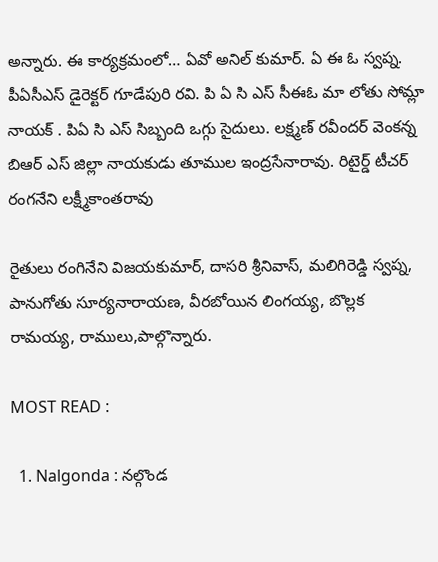అన్నారు. ఈ కార్యక్రమంలో… ఏవో అనిల్ కుమార్. ఏ ఈ ఓ స్వప్న. పీఏసీఎస్ డైరెక్టర్ గూడేపురి రవి. పి ఏ సి ఎస్ సీఈఓ మా లోతు సోమ్లా నాయక్ . పిఏ సి ఎస్ సిబ్బంది ఒగ్గు సైదులు. లక్ష్మణ్ రవీందర్ వెంకన్న బిఆర్ ఎస్ జిల్లా నాయకుడు తూముల ఇంద్రసేనారావు. రిటైర్డ్ టీచర్ రంగనేని లక్ష్మీకాంతరావు

రైతులు రంగినేని విజయకుమార్, దాసరి శ్రీనివాస్, మలిగిరెడ్డి స్వప్న, పానుగోతు సూర్యనారాయణ, వీరబోయిన లింగయ్య, బొల్లక రామయ్య, రాములు,పాల్గొన్నారు.

MOST READ :

  1. Nalgonda : నల్గొండ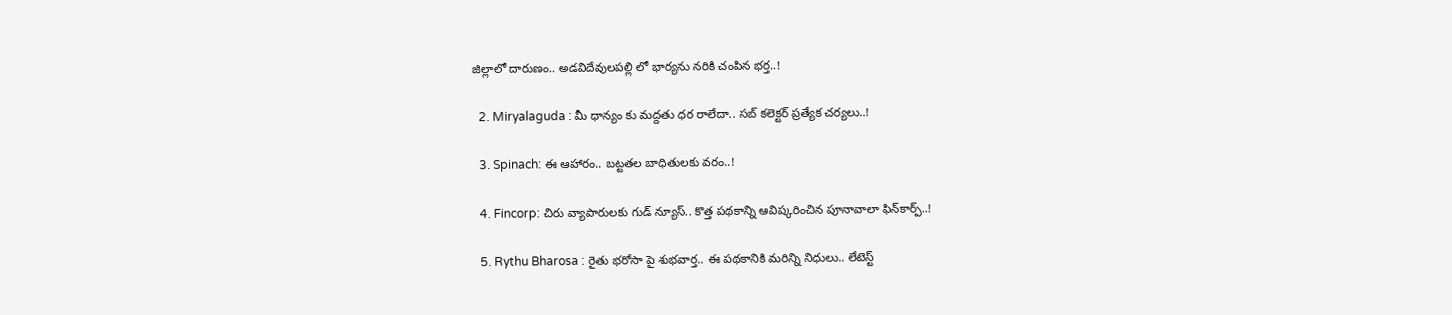జిల్లాలో దారుణం.. అడవిదేవులపల్లి లో భార్యను నరికి చంపిన భర్త..!

  2. Miryalaguda : మీ ధాన్యం కు మద్దతు ధర రాలేదా.. సబ్ కలెక్టర్ ప్రత్యేక చర్యలు..!

  3. Spinach: ఈ ఆహారం.. బట్టతల బాధితులకు వరం..!

  4. Fincorp: చిరు వ్యాపారులకు గుడ్ న్యూస్.. కొత్త పథకాన్ని ఆవిష్కరించిన పూనావాలా ఫిన్‌కార్ప్..!

  5. Rythu Bharosa : రైతు భరోసా పై శుభవార్త.. ఈ పథకానికి మరిన్ని నిధులు.. లేటెస్ట్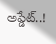అప్డేట్..!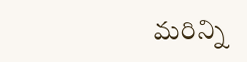మరిన్ని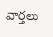వార్తలు